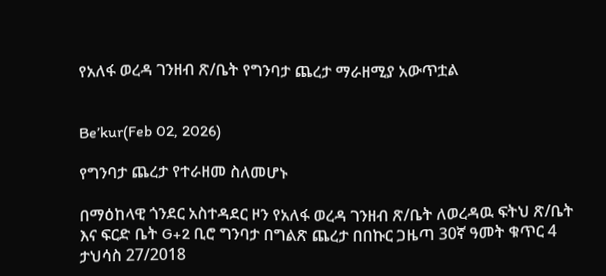የአለፋ ወረዳ ገንዘብ ጽ/ቤት የግንባታ ጨረታ ማራዘሚያ አውጥቷል


Be’kur(Feb 02, 2026)

የግንባታ ጨረታ የተራዘመ ስለመሆኑ

በማዕከላዊ ጎንደር አስተዳደር ዞን የአለፋ ወረዳ ገንዘብ ጽ/ቤት ለወረዳዉ ፍትህ ጽ/ቤት እና ፍርድ ቤት G+2 ቢሮ ግንባታ በግልጽ ጨረታ በበኩር ጋዜጣ 30ኛ ዓመት ቁጥር 4 ታህሳስ 27/2018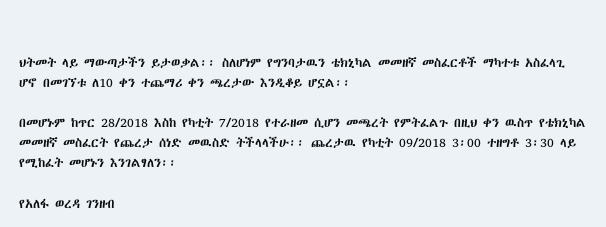ህትመት ላይ ማውጣታችን ይታወቃል፡፡ ስለሆነም የግንባታዉን ቴክኒካል መመዘኛ መስፈርቶች ማካተቱ አስፈላጊ ሆኖ በመገኘቱ ለ10 ቀን ተጨማሪ ቀን ጫረታው እንዲቆይ ሆኗል፡፡

በመሆኑም ከጥር 28/2018 እስከ የካቲት 7/2018 የተራዘመ ሲሆን መጫረት የምትፈልጉ በዚህ ቀን ዉስጥ የቴክኒካል መመዘኛ መስፈርት የጨረታ ሰነድ መዉስድ ትችላላችሁ፡፡ ጨረታዉ የካቲት 09/2018 3፡00 ተዘግቶ 3፡30 ላይ የሚከፈት መሆኑን እንገልፃለን፡፡

የአለፋ ወረዳ ገንዘብ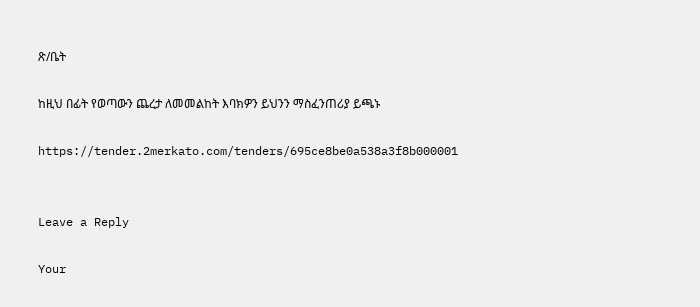ጽ/ቤት

ከዚህ በፊት የወጣውን ጨረታ ለመመልከት እባክዎን ይህንን ማስፈንጠሪያ ይጫኑ

https://tender.2merkato.com/tenders/695ce8be0a538a3f8b000001


Leave a Reply

Your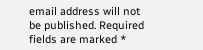email address will not be published. Required fields are marked *